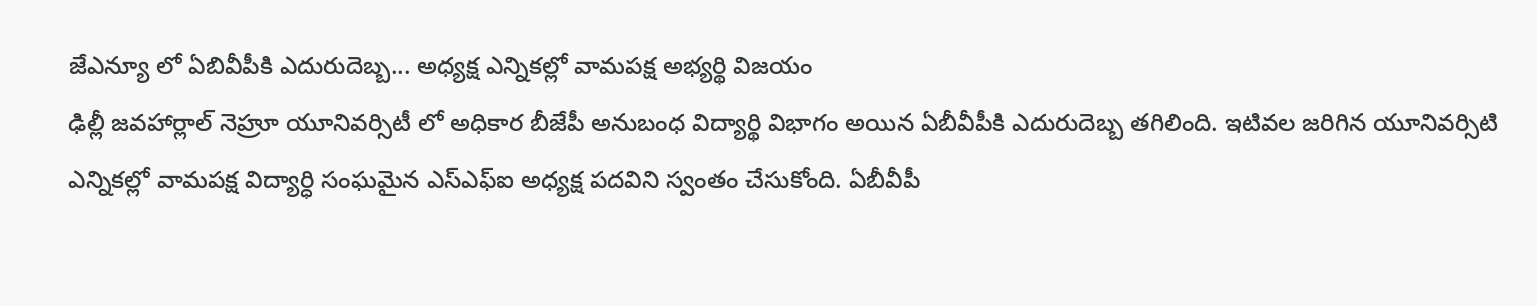జేఎన్యూ లో ఏబివీపీకి ఎదురుదెబ్బ... అధ్యక్ష ఎన్నికల్లో వామపక్ష అభ్యర్థి విజయం
ఢిల్లీ జవహార్లాల్ నెహ్రూ యూనివర్సిటీ లో అధికార బీజేపీ అనుబంధ విద్యార్థి విభాగం అయిన ఏబీవీపీకి ఎదురుదెబ్బ తగిలింది. ఇటివల జరిగిన యూనివర్సిటి ఎన్నికల్లో వామపక్ష విద్యార్ధి సంఘమైన ఎస్ఎఫ్ఐ అధ్యక్ష పదవిని స్వంతం చేసుకోంది. ఏబీవీపీ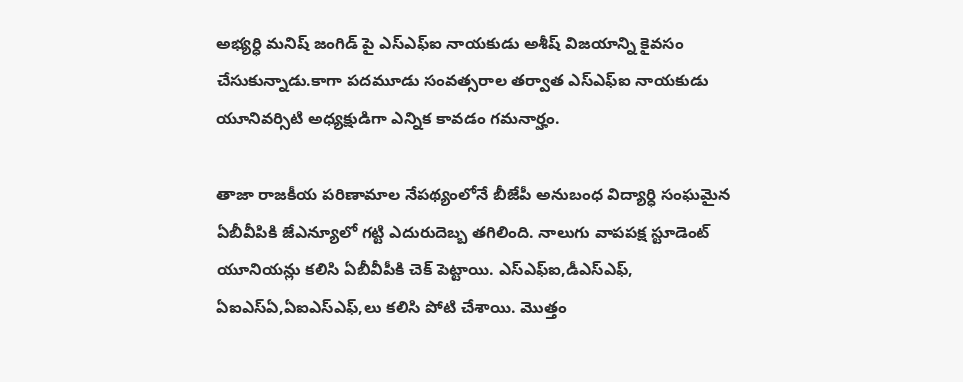అభ్యర్ధి మనిష్ జంగిడ్ పై ఎస్ఎఫ్ఐ నాయకుడు అశీష్ విజయాన్ని కైవసం చేసుకున్నాడు.కాగా పదమూడు సంవత్సరాల తర్వాత ఎస్ఎఫ్ఐ నాయకుడు యూనివర్సిటి అధ్యక్షుడిగా ఎన్నిక కావడం గమనార్హం.

తాజా రాజకీయ పరిణామాల నేపథ్యంలోనే బీజేపీ అనుబంధ విద్యార్ధి సంఘమైన ఏబీవీపికి జేఎన్యూలో గట్టి ఎదురుదెబ్బ తగిలింది. నాలుగు వాపపక్ష స్టూడెంట్ యూనియన్లు కలిసి ఏబీవీపీకి చెక్ పెట్టాయి. ఎస్ఎఫ్ఐ,డీఎస్ఎఫ్, ఏఐఎస్ఏ,ఏఐఎస్ఎఫ్,లు కలిసి పోటి చేశాయి. మొత్తం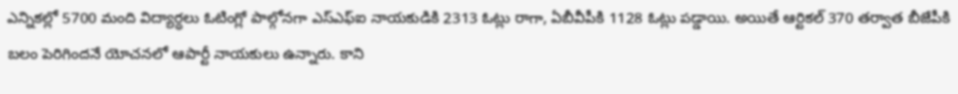ఎన్నికల్లో 5700 మంది విద్యార్ధలు ఓటింగ్లో పాల్గోనగా ఎస్ఎఫ్ఐ నాయకుడికి 2313 ఓట్లు రాగా, ఏబీవీపీకి 1128 ఓట్లు పడ్డాయి. అయితే ఆర్టికల్ 370 తర్వాత బీజేపీకి బలం పెరిగిందనే యోచనలో ఆపార్టీ నాయకులు ఉన్నారు. కాని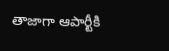తాజాగా ఆపార్టీకి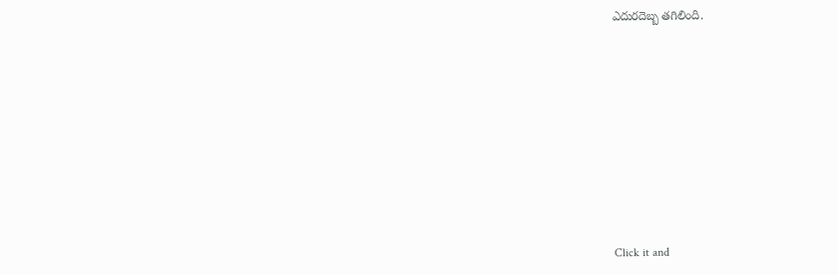ఎదురదెబ్బ తగిలింది.












Click it and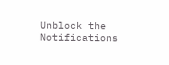Unblock the Notifications